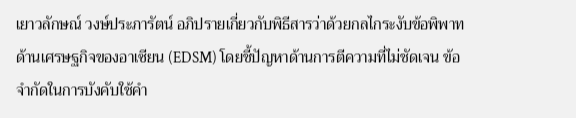เยาวลักษณ์ วงษ์ประภารัตน์ อภิปรายเกี่ยวกับพิธีสารว่าด้วยกลไกระงับข้อพิพาทด้านเศรษฐกิจของอาเซียน (EDSM) โดยชี้ปัญหาด้านการตีความที่ไม่ชัดเจน ข้อจำกัดในการบังคับใช้คำ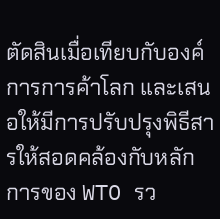ตัดสินเมื่อเทียบกับองค์การการค้าโลก และเสนอให้มีการปรับปรุงพิธีสารให้สอดคล้องกับหลักการของ WTO รว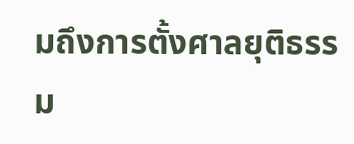มถึงการตั้งศาลยุติธรรม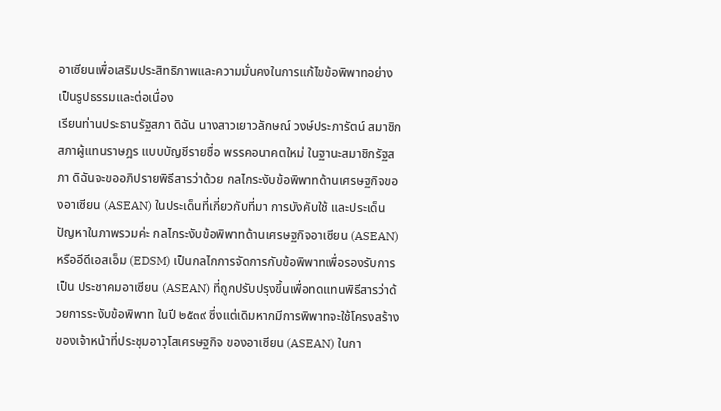อาเซียนเพื่อเสริมประสิทธิภาพและความมั่นคงในการแก้ไขข้อพิพาทอย่างเป็นรูปธรรมและต่อเนื่อง
เรียนท่านประธานรัฐสภา ดิฉัน นางสาวเยาวลักษณ์ วงษ์ประภารัตน์ สมาชิกสภาผู้แทนราษฎร แบบบัญชีรายชื่อ พรรคอนาคตใหม่ ในฐานะสมาชิกรัฐสภา ดิฉันจะขออภิปรายพิธีสารว่าด้วย กลไกระงับข้อพิพาทด้านเศรษฐกิจของอาเซียน (ASEAN) ในประเด็นที่เกี่ยวกับที่มา การบังคับใช้ และประเด็นปัญหาในภาพรวมค่ะ กลไกระงับข้อพิพาทด้านเศรษฐกิจอาเซียน (ASEAN) หรืออีดีเอสเอ็ม (EDSM) เป็นกลไกการจัดการกับข้อพิพาทเพื่อรองรับการเป็น ประชาคมอาเซียน (ASEAN) ที่ถูกปรับปรุงขึ้นเพื่อทดแทนพิธีสารว่าด้วยการระงับข้อพิพาท ในปี ๒๕๓๙ ซึ่งแต่เดิมหากมีการพิพาทจะใช้โครงสร้างของเจ้าหน้าที่ประชุมอาวุโสเศรษฐกิจ ของอาเซียน (ASEAN) ในกา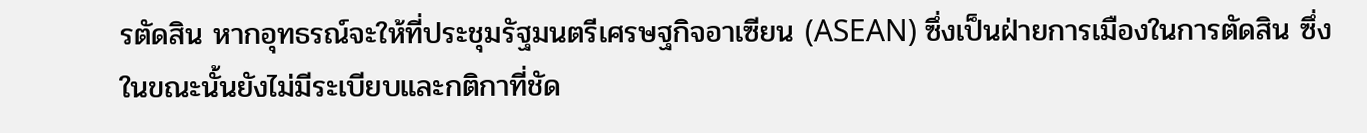รตัดสิน หากอุทธรณ์จะให้ที่ประชุมรัฐมนตรีเศรษฐกิจอาเซียน (ASEAN) ซึ่งเป็นฝ่ายการเมืองในการตัดสิน ซึ่งในขณะนั้นยังไม่มีระเบียบและกติกาที่ชัด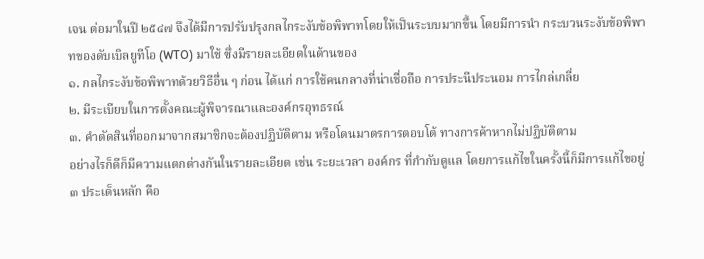เจน ต่อมาในปี ๒๕๔๗ จึงได้มีการปรับปรุงกลไกระงับข้อพิพาทโดยให้เป็นระบบมากขึ้น โดยมีการนำ กระบวนระงับข้อพิพาทของดับเบิลยูทีโอ (WTO) มาใช้ ซึ่งมีรายละเอียดในด้านของ
๑. กลไกระงับข้อพิพาทด้วยวิธีอื่น ๆ ก่อน ได้แก่ การใช้คนกลางที่น่าเชื่อถือ การประนีประนอม การไกล่เกลี่ย
๒. มีระเบียบในการตั้งคณะผู้พิจารณาและองค์กรอุทธรณ์
๓. คำตัดสินที่ออกมาจากสมาชิกจะต้องปฏิบัติตาม หรือโดนมาตรการตอบโต้ ทางการค้าหากไม่ปฏิบัติตาม
อย่างไรก็ดีก็มีความแตกต่างกันในรายละเอียด เช่น ระยะเวลา องค์กร ที่กำกับดูแล โดยการแก้ไขในครั้งนี้ก็มีการแก้ไขอยู่ ๓ ประเด็นหลัก คือ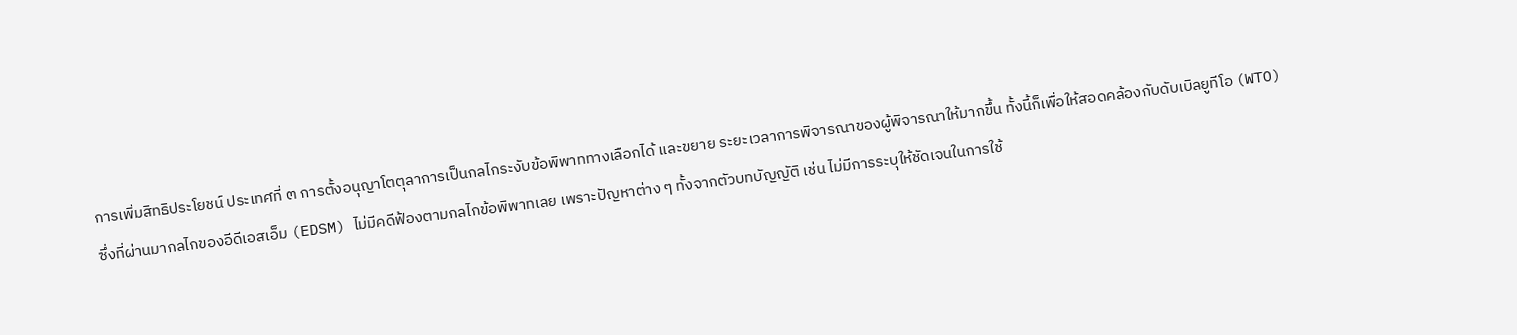การเพิ่มสิทธิประโยชน์ ประเทศที่ ๓ การตั้งอนุญาโตตุลาการเป็นกลไกระงับข้อพิพาททางเลือกได้ และขยาย ระยะเวลาการพิจารณาของผู้พิจารณาให้มากขึ้น ทั้งนี้ก็เพื่อให้สอดคล้องกับดับเบิลยูทีโอ (WTO) ซึ่งที่ผ่านมากลไกของอีดีเอสเอ็ม (EDSM) ไม่มีคดีฟ้องตามกลไกข้อพิพาทเลย เพราะปัญหาต่าง ๆ ทั้งจากตัวบทบัญญัติ เช่น ไม่มีการระบุให้ชัดเจนในการใช้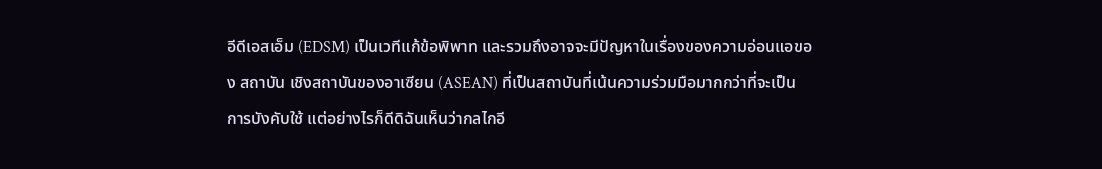อีดีเอสเอ็ม (EDSM) เป็นเวทีแก้ข้อพิพาท และรวมถึงอาจจะมีปัญหาในเรื่องของความอ่อนแอของ สถาบัน เชิงสถาบันของอาเซียน (ASEAN) ที่เป็นสถาบันที่เน้นความร่วมมือมากกว่าที่จะเป็น การบังคับใช้ แต่อย่างไรก็ดีดิฉันเห็นว่ากลไกอี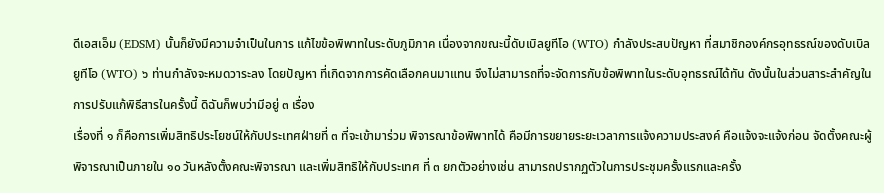ดีเอสเอ็ม (EDSM) นั้นก็ยังมีความจำเป็นในการ แก้ไขข้อพิพาทในระดับภูมิภาค เนื่องจากขณะนี้ดับเบิลยูทีโอ (WTO) กำลังประสบปัญหา ที่สมาชิกองค์กรอุทธรณ์ของดับเบิลยูทีโอ (WTO) ๖ ท่านกำลังจะหมดวาระลง โดยปัญหา ที่เกิดจากการคัดเลือกคนมาแทน จึงไม่สามารถที่จะจัดการกับข้อพิพาทในระดับอุทธรณ์ได้ทัน ดังนั้นในส่วนสาระสำคัญในการปรับแก้พิธีสารในครั้งนี้ ดิฉันก็พบว่ามีอยู่ ๓ เรื่อง
เรื่องที่ ๑ ก็คือการเพิ่มสิทธิประโยชน์ให้กับประเทศฝ่ายที่ ๓ ที่จะเข้ามาร่วม พิจารณาข้อพิพาทได้ คือมีการขยายระยะเวลาการแจ้งความประสงค์ คือแจ้งจะแจ้งก่อน จัดตั้งคณะผู้พิจารณาเป็นภายใน ๑๐ วันหลังตั้งคณะพิจารณา และเพิ่มสิทธิให้กับประเทศ ที่ ๓ ยกตัวอย่างเช่น สามารถปรากฏตัวในการประชุมครั้งแรกและครั้ง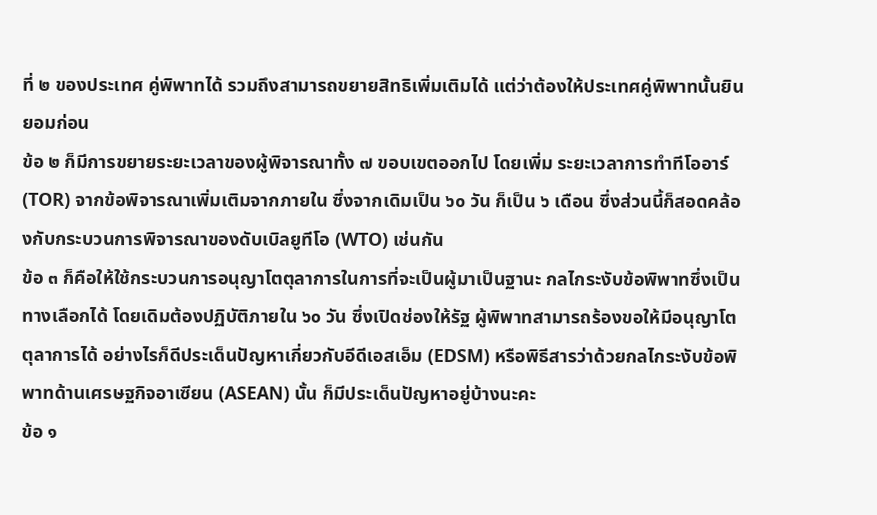ที่ ๒ ของประเทศ คู่พิพาทได้ รวมถึงสามารถขยายสิทธิเพิ่มเติมได้ แต่ว่าต้องให้ประเทศคู่พิพาทนั้นยินยอมก่อน
ข้อ ๒ ก็มีการขยายระยะเวลาของผู้พิจารณาทั้ง ๗ ขอบเขตออกไป โดยเพิ่ม ระยะเวลาการทำทีโออาร์ (TOR) จากข้อพิจารณาเพิ่มเติมจากภายใน ซึ่งจากเดิมเป็น ๖๐ วัน ก็เป็น ๖ เดือน ซึ่งส่วนนี้ก็สอดคล้องกับกระบวนการพิจารณาของดับเบิลยูทีโอ (WTO) เช่นกัน
ข้อ ๓ ก็คือให้ใช้กระบวนการอนุญาโตตุลาการในการที่จะเป็นผู้มาเป็นฐานะ กลไกระงับข้อพิพาทซึ่งเป็นทางเลือกได้ โดยเดิมต้องปฏิบัติภายใน ๖๐ วัน ซึ่งเปิดช่องให้รัฐ ผู้พิพาทสามารถร้องขอให้มีอนุญาโตตุลาการได้ อย่างไรก็ดีประเด็นปัญหาเกี่ยวกับอีดีเอสเอ็ม (EDSM) หรือพิธีสารว่าด้วยกลไกระงับข้อพิพาทด้านเศรษฐกิจอาเซียน (ASEAN) นั้น ก็มีประเด็นปัญหาอยู่บ้างนะคะ
ข้อ ๑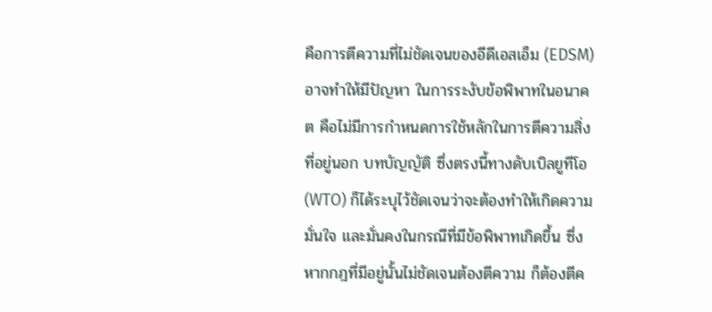คือการตีความที่ไม่ชัดเจนของอีดีเอสเอ็ม (EDSM) อาจทำให้มีปัญหา ในการระงับข้อพิพาทในอนาคต คือไม่มีการกำหนดการใช้หลักในการตีความสิ่งที่อยู่นอก บทบัญญัติ ซึ่งตรงนี้ทางดับเบิลยูทีโอ (WTO) ก็ได้ระบุไว้ชัดเจนว่าจะต้องทำให้เกิดความมั่นใจ และมั่นคงในกรณีที่มีข้อพิพาทเกิดขึ้น ซึ่งหากกฎที่มีอยู่นั้นไม่ชัดเจนต้องตีความ ก็ต้องตีค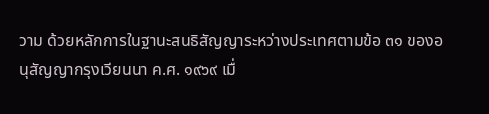วาม ด้วยหลักการในฐานะสนธิสัญญาระหว่างประเทศตามข้อ ๓๑ ของอนุสัญญากรุงเวียนนา ค.ศ. ๑๙๖๙ เมื่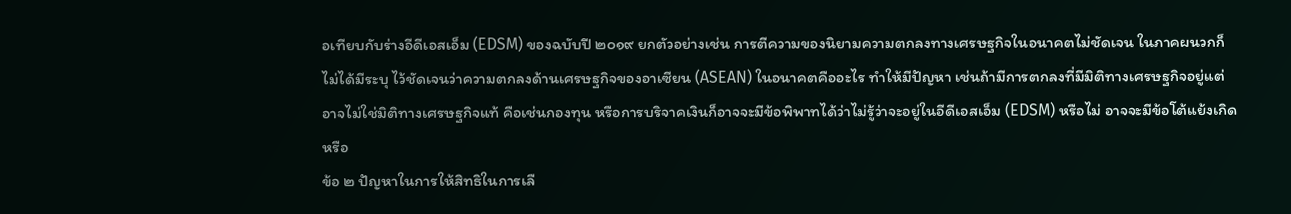อเทียบกับร่างอีดีเอสเอ็ม (EDSM) ของฉบับปี ๒๐๑๙ ยกตัวอย่างเช่น การตีความของนิยามความตกลงทางเศรษฐกิจในอนาคตไม่ชัดเจน ในภาคผนวกก็ไม่ได้มีระบุ ไว้ชัดเจนว่าความตกลงด้านเศรษฐกิจของอาเซียน (ASEAN) ในอนาคตคืออะไร ทำให้มีปัญหา เช่นถ้ามีการตกลงที่มีมิติทางเศรษฐกิจอยู่แต่อาจไม่ใช่มิติทางเศรษฐกิจแท้ คือเช่นกองทุน หรือการบริจาคเงินก็อาจจะมีข้อพิพาทได้ว่าไม่รู้ว่าจะอยู่ในอีดีเอสเอ็ม (EDSM) หรือไม่ อาจจะมีข้อโต้แย้งเกิด หรือ
ข้อ ๒ ปัญหาในการให้สิทธิในการเลื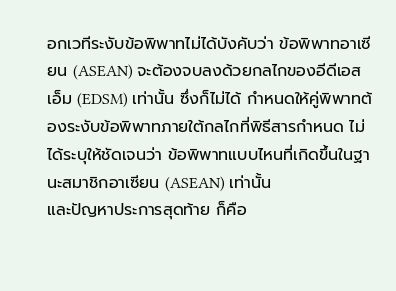อกเวทีระงับข้อพิพาทไม่ได้บังคับว่า ข้อพิพาทอาเซียน (ASEAN) จะต้องจบลงด้วยกลไกของอีดีเอสเอ็ม (EDSM) เท่านั้น ซึ่งก็ไม่ได้ กำหนดให้คู่พิพาทต้องระงับข้อพิพาทภายใต้กลไกที่พิธีสารกำหนด ไม่ได้ระบุให้ชัดเจนว่า ข้อพิพาทแบบไหนที่เกิดขึ้นในฐานะสมาชิกอาเซียน (ASEAN) เท่านั้น
และปัญหาประการสุดท้าย ก็คือ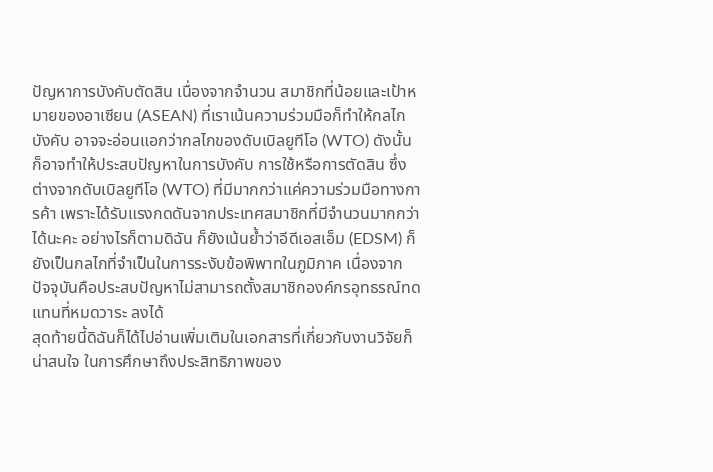ปัญหาการบังคับตัดสิน เนื่องจากจำนวน สมาชิกที่น้อยและเป้าหมายของอาเซียน (ASEAN) ที่เราเน้นความร่วมมือก็ทำให้กลไกบังคับ อาจจะอ่อนแอกว่ากลไกของดับเบิลยูทีโอ (WTO) ดังนั้นก็อาจทำให้ประสบปัญหาในการบังคับ การใช้หรือการตัดสิน ซึ่งต่างจากดับเบิลยูทีโอ (WTO) ที่มีมากกว่าแค่ความร่วมมือทางการค้า เพราะได้รับแรงกดดันจากประเทศสมาชิกที่มีจำนวนมากกว่าได้นะคะ อย่างไรก็ตามดิฉัน ก็ยังเน้นย้ำว่าอีดีเอสเอ็ม (EDSM) ก็ยังเป็นกลไกที่จำเป็นในการระงับข้อพิพาทในภูมิภาค เนื่องจากปัจจุบันคือประสบปัญหาไม่สามารถตั้งสมาชิกองค์กรอุทธรณ์ทดแทนที่หมดวาระ ลงได้
สุดท้ายนี้ดิฉันก็ได้ไปอ่านเพิ่มเติมในเอกสารที่เกี่ยวกับงานวิจัยก็น่าสนใจ ในการศึกษาถึงประสิทธิภาพของ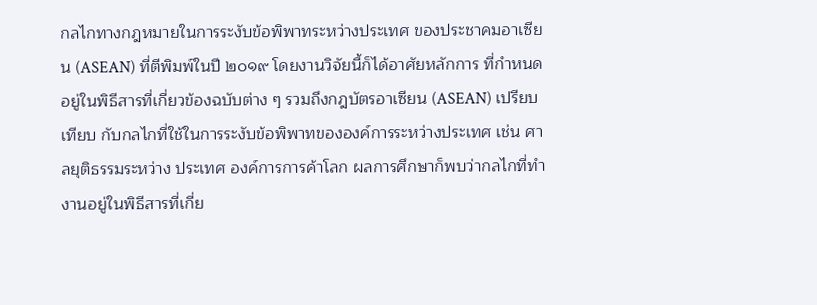กลไกทางกฎหมายในการระงับข้อพิพาทระหว่างประเทศ ของประชาคมอาเซียน (ASEAN) ที่ตีพิมพ์ในปี ๒๐๑๙ โดยงานวิจัยนี้ก็ได้อาศัยหลักการ ที่กำหนดอยู่ในพิธีสารที่เกี่ยวข้องฉบับต่าง ๆ รวมถึงกฎบัตรอาเซียน (ASEAN) เปรียบเทียบ กับกลไกที่ใช้ในการระงับข้อพิพาทขององค์การระหว่างประเทศ เช่น ศาลยุติธรรมระหว่าง ประเทศ องค์การการค้าโลก ผลการศึกษาก็พบว่ากลไกที่ทำงานอยู่ในพิธีสารที่เกี่ย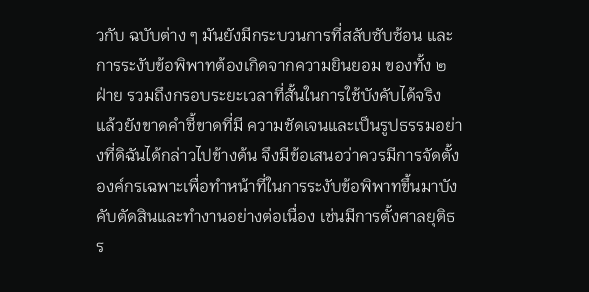วกับ ฉบับต่าง ๆ มันยังมีกระบวนการที่สลับซับซ้อน และการระงับข้อพิพาทต้องเกิดจากความยินยอม ของทั้ง ๒ ฝ่าย รวมถึงกรอบระยะเวลาที่สั้นในการใช้บังคับได้จริง แล้วยังขาดคำชี้ขาดที่มี ความชัดเจนและเป็นรูปธรรมอย่างที่ดิฉันได้กล่าวไปข้างต้น จึงมีข้อเสนอว่าควรมีการจัดตั้ง องค์กรเฉพาะเพื่อทำหน้าที่ในการระงับข้อพิพาทขึ้นมาบังคับตัดสินและทำงานอย่างต่อเนื่อง เช่นมีการตั้งศาลยุติธร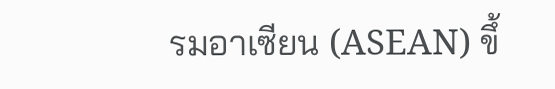รมอาเซียน (ASEAN) ขึ้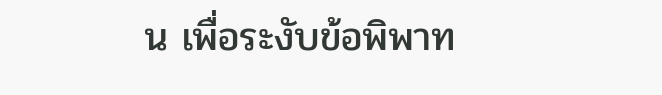น เพื่อระงับข้อพิพาท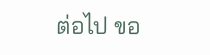ต่อไป ขอ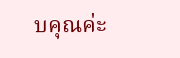บคุณค่ะ